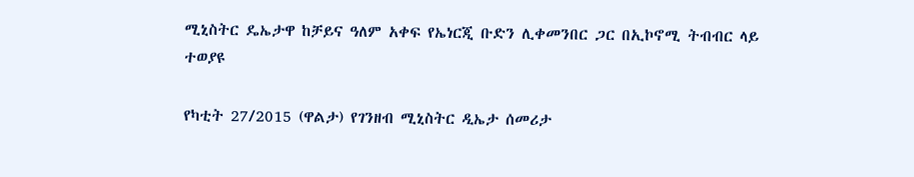ሚኒስትር ዴኤታዋ ከቻይና ዓለም አቀፍ የኤነርጂ ቡድን ሊቀመንበር ጋር በኢኮኖሚ ትብብር ላይ ተወያዩ

የካቲት 27/2015 (ዋልታ) የገንዘብ ሚኒስትር ዲኤታ ሰመሪታ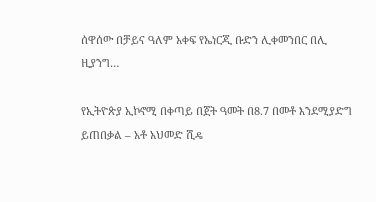ሰዋሰው በቻይና ዓለም አቀፍ የኤነርጂ ቡድን ሊቀመንበር በሊ ዚያንግ…

የኢትዮጵያ ኢኮኖሚ በቀጣይ በጀት ዓመት በ8.7 በመቶ እንደሚያድግ ይጠበቃል – አቶ አህመድ ሺዴ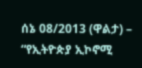ሰኔ 08/2013 (ዋልታ) – “የኢትዮጵያ ኢኮኖሚ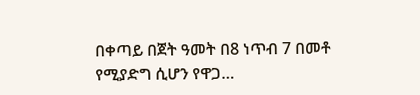በቀጣይ በጀት ዓመት በ8 ነጥብ 7 በመቶ የሚያድግ ሲሆን የዋጋ…